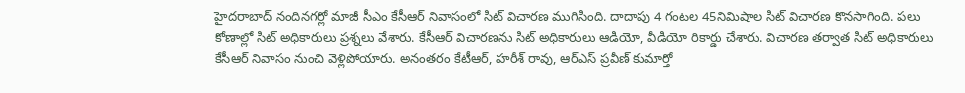హైదరాబాద్ నందినగర్లో మాజీ సీఎం కేసీఆర్ నివాసంలో సిట్ విచారణ ముగిసింది. దాదాపు 4 గంటల 45నిమిషాల సిట్ విచారణ కొనసాగింది. పలు కోణాల్లో సిట్ అధికారులు ప్రశ్నలు వేశారు. కేసీఆర్ విచారణను సిట్ అధికారులు ఆడియో, వీడియో రికార్డు చేశారు. విచారణ తర్వాత సిట్ అధికారులు కేసీఆర్ నివాసం నుంచి వెళ్లిపోయారు. అనంతరం కేటీఆర్, హరీశ్ రావు, ఆర్ఎస్ ప్రవీణ్ కుమార్తో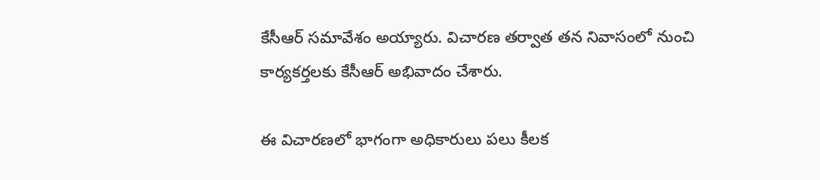కేసీఆర్ సమావేశం అయ్యారు. విచారణ తర్వాత తన నివాసంలో నుంచి కార్యకర్తలకు కేసీఆర్ అభివాదం చేశారు.

ఈ విచారణలో భాగంగా అధికారులు పలు కీలక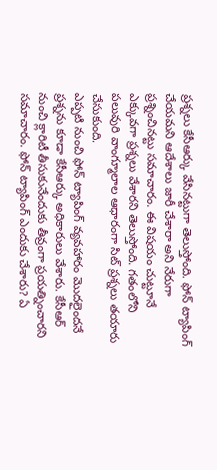ప్రశ్నలు కేసీఆర్కు వేసినట్టుగా తెలుస్తోంది. ఫోన్ ట్యాపింగ్ చేయమని ఆదేశాలు జారీ చేశారా అని నేరుగా ప్రశ్నించినట్టు సమాచారం. ఈ విషయం చుట్టూనే ఎక్కువగా ప్రశ్నలు వేశారని తెలుస్తోంది. గతంలోని పలువురి వాంగ్మూలాల ఆధారంగా సిట్ ప్రశ్నలు తయారు చేసుకుంది.
ఎప్పటి నుంచి ఫోన్ ట్యాపింగ్ వ్యవహారం మెుదలైందనే ప్రశ్నను కూడా కేసీఆర్కు అధికారులు వేశారు. కేసీఆర్ నుంచి క్లారిటీ తీసుకునేందుకు తీవ్రంగా ప్రయత్నించారని సమాచారం. ఫోన్ ట్యాపింగ్ ఎందుకు చేశారు? ఏ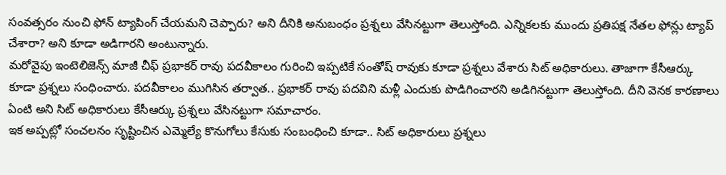సంవత్సరం నుంచి ఫోన్ ట్యాపింగ్ చేయమని చెప్పారు? అని దీనికి అనుబంధం ప్రశ్నలు వేసినట్టుగా తెలుస్తోంది. ఎన్నికలకు ముందు ప్రతిపక్ష నేతల ఫోన్లు ట్యాప్ చేశారా? అని కూడా అడిగారని అంటున్నారు.
మరోవైపు ఇంటెలిజెన్స్ మాజీ చీఫ్ ప్రభాకర్ రావు పదవీకాలం గురించి ఇప్పటికే సంతోష్ రావుకు కూడా ప్రశ్నలు వేశారు సిట్ అధికారులు. తాజాగా కేసీఆర్కు కూడా ప్రశ్నలు సంధించారు. పదవీకాలం ముగిసిన తర్వాత.. ప్రభాకర్ రావు పదవిని మళ్లీ ఎందుకు పొడిగించారని అడిగినట్టుగా తెలుస్తోంది. దీని వెనక కారణాలు ఏంటి అని సిట్ అధికారులు కేసీఆర్కు ప్రశ్నలు వేసినట్టుగా సమాచారం.
ఇక అప్పట్లో సంచలనం సృష్టించిన ఎమ్మెల్యే కొనుగోలు కేసుకు సంబంధించి కూడా.. సిట్ అధికారులు ప్రశ్నలు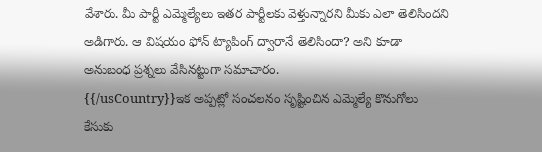వేశారు. మీ పార్టీ ఎమ్మెల్యేలు ఇతర పార్టీలకు వెళ్తున్నారని మీకు ఎలా తెలిసిందని అడిగారు. ఆ విషయం ఫోన్ ట్యాపింగ్ ద్వారానే తెలిసిందా? అని కూడా అనుబంధ ప్రశ్నలు వేసినట్టుగా సమాచారం.
{{/usCountry}}ఇక అప్పట్లో సంచలనం సృష్టించిన ఎమ్మెల్యే కొనుగోలు కేసుకు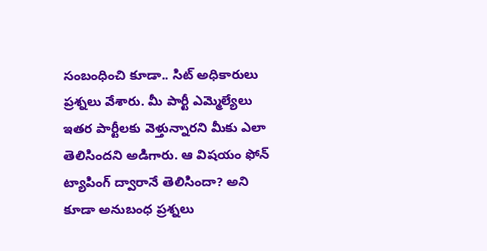సంబంధించి కూడా.. సిట్ అధికారులు ప్రశ్నలు వేశారు. మీ పార్టీ ఎమ్మెల్యేలు ఇతర పార్టీలకు వెళ్తున్నారని మీకు ఎలా తెలిసిందని అడిగారు. ఆ విషయం ఫోన్ ట్యాపింగ్ ద్వారానే తెలిసిందా? అని కూడా అనుబంధ ప్రశ్నలు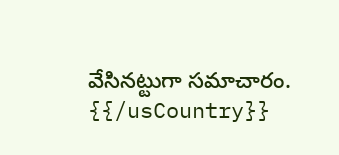వేసినట్టుగా సమాచారం.
{{/usCountry}}